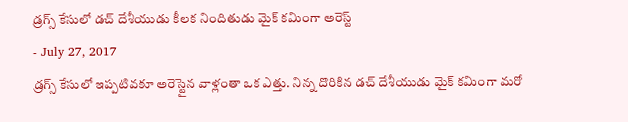డ్రగ్స్ కేసులో డచ్ దేశీయుడు కీలక నిందితుడు మైక్ కమింగా అరెస్ట్
- July 27, 2017
డ్రగ్స్ కేసులో ఇప్పటివకూ అరెస్టైన వాళ్లంతా ఒక ఎత్తు. నిన్న దొరికిన డచ్ దేశీయుడు మైక్ కమింగా మరో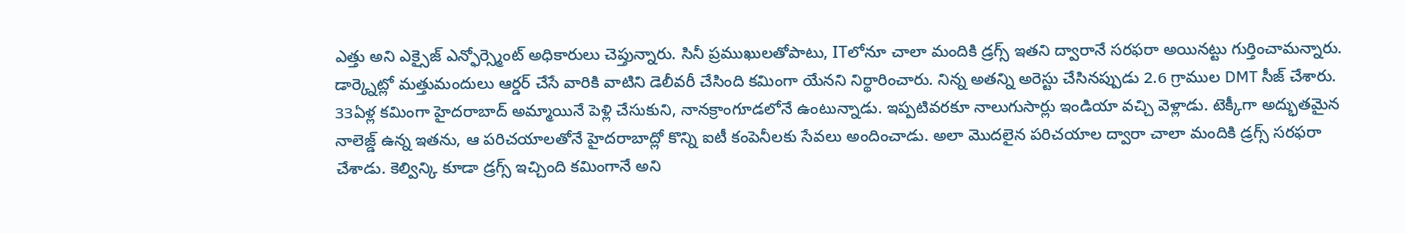ఎత్తు అని ఎక్సైజ్ ఎన్ఫోర్స్మెంట్ అధికారులు చెప్తున్నారు. సినీ ప్రముఖులతోపాటు, ITలోనూ చాలా మందికి డ్రగ్స్ ఇతని ద్వారానే సరఫరా అయినట్టు గుర్తించామన్నారు. డార్క్నెట్లో మత్తుమందులు ఆర్డర్ చేసే వారికి వాటిని డెలీవరీ చేసింది కమింగా యేనని నిర్థారించారు. నిన్న అతన్ని అరెస్టు చేసినప్పుడు 2.6 గ్రాముల DMT సీజ్ చేశారు. 33ఏళ్ల కమింగా హైదరాబాద్ అమ్మాయినే పెళ్లి చేసుకుని, నానక్రాంగూడలోనే ఉంటున్నాడు. ఇప్పటివరకూ నాలుగుసార్లు ఇండియా వచ్చి వెళ్లాడు. టెక్కీగా అద్భుతమైన నాలెజ్డ్ ఉన్న ఇతను, ఆ పరిచయాలతోనే హైదరాబాద్లో కొన్ని ఐటీ కంపెనీలకు సేవలు అందించాడు. అలా మొదలైన పరిచయాల ద్వారా చాలా మందికి డ్రగ్స్ సరఫరా చేశాడు. కెల్విన్కి కూడా డ్రగ్స్ ఇచ్చింది కమింగానే అని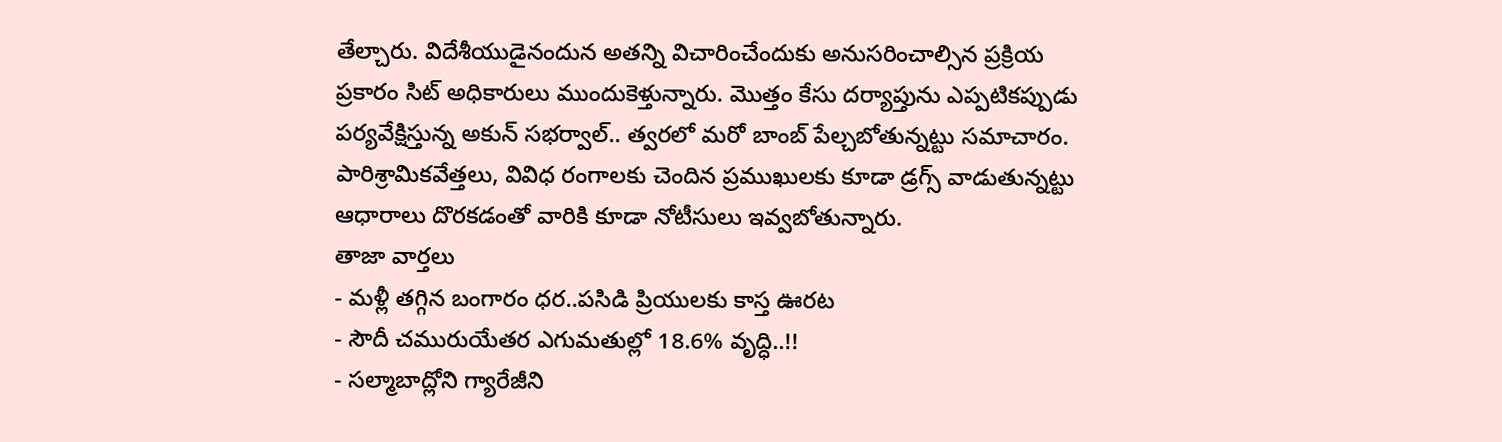తేల్చారు. విదేశీయుడైనందున అతన్ని విచారించేందుకు అనుసరించాల్సిన ప్రక్రియ ప్రకారం సిట్ అధికారులు ముందుకెళ్తున్నారు. మొత్తం కేసు దర్యాప్తును ఎప్పటికప్పుడు పర్యవేక్షిస్తున్న అకున్ సభర్వాల్.. త్వరలో మరో బాంబ్ పేల్చబోతున్నట్టు సమాచారం. పారిశ్రామికవేత్తలు, వివిధ రంగాలకు చెందిన ప్రముఖులకు కూడా డ్రగ్స్ వాడుతున్నట్టు ఆధారాలు దొరకడంతో వారికి కూడా నోటీసులు ఇవ్వబోతున్నారు.
తాజా వార్తలు
- మళ్లీ తగ్గిన బంగారం ధర..పసిడి ప్రియులకు కాస్త ఊరట
- సౌదీ చమురుయేతర ఎగుమతుల్లో 18.6% వృద్ధి..!!
- సల్మాబాద్లోని గ్యారేజీని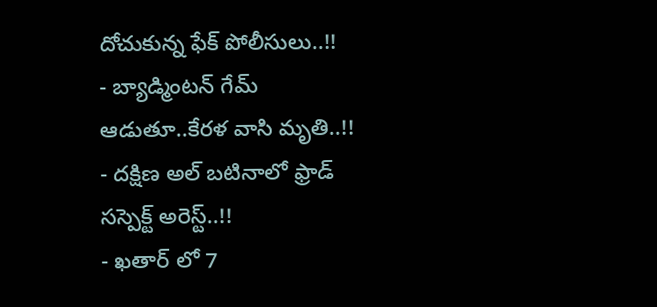దోచుకున్న ఫేక్ పోలీసులు..!!
- బ్యాడ్మింటన్ గేమ్ ఆడుతూ..కేరళ వాసి మృతి..!!
- దక్షిణ అల్ బటినాలో ఫ్రాడ్ సస్పెక్ట్ అరెస్ట్..!!
- ఖతార్ లో 7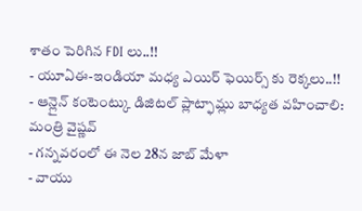శాతం పెరిగిన FDI లు..!!
- యూఏఈ-ఇండియా మధ్య ఎయిర్ ఫెయిర్స్ కు రెక్కలు..!!
- ఆన్లైన్ కంటెంట్కు డిజిటల్ ప్లాట్ఫామ్లు బాధ్యత వహించాలి: మంత్రి వైష్ణవ్
- గన్నవరంలో ఈ నెల 28న జాబ్ మేళా
- వాయు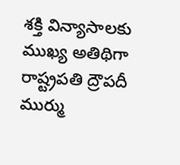శక్తి విన్యాసాలకు ముఖ్య అతిథిగా రాష్ట్రపతి ద్రౌపదీ ముర్ము